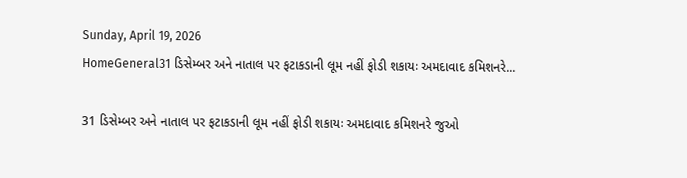Sunday, April 19, 2026
HomeGeneral31 ડિસેમ્બર અને નાતાલ પર ફટાકડાની લૂમ નહીં ફોડી શકાયઃ અમદાવાદ કમિશનરે...

31 ડિસેમ્બર અને નાતાલ પર ફટાકડાની લૂમ નહીં ફોડી શકાયઃ અમદાવાદ કમિશનરે જુઓ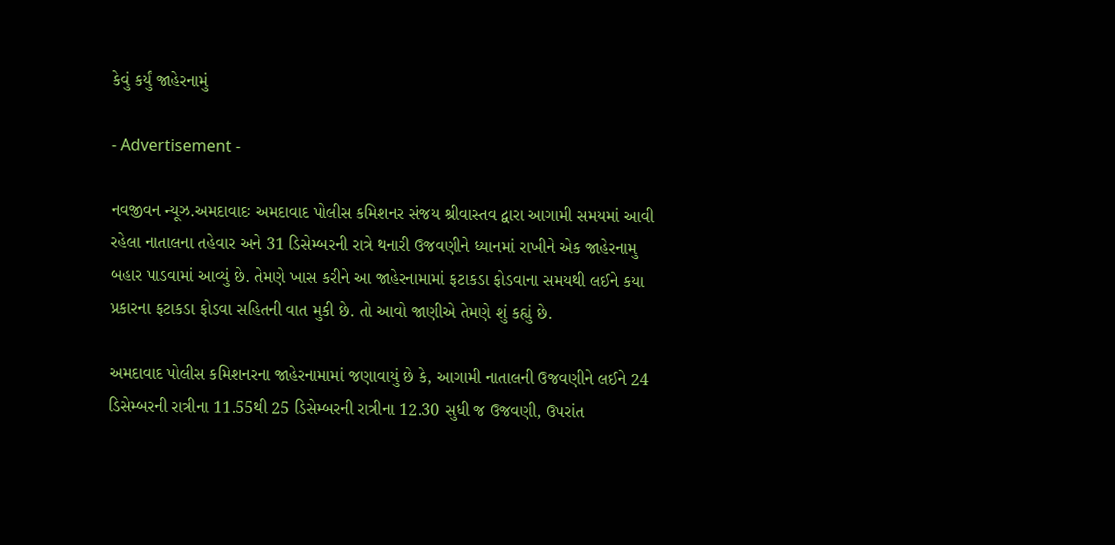કેવું કર્યું જાહેરનામું

- Advertisement -

નવજીવન ન્યૂઝ.અમદાવાદઃ અમદાવાદ પોલીસ કમિશનર સંજય શ્રીવાસ્તવ દ્વારા આગામી સમયમાં આવી રહેલા નાતાલના તહેવાર અને 31 ડિસેમ્બરની રાત્રે થનારી ઉજવણીને ધ્યાનમાં રાખીને એક જાહેરનામુ બહાર પાડવામાં આવ્યું છે. તેમણે ખાસ કરીને આ જાહેરનામામાં ફટાકડા ફોડવાના સમયથી લઈને કયા પ્રકારના ફટાકડા ફોડવા સહિતની વાત મુકી છે. તો આવો જાણીએ તેમણે શું કહ્યું છે.

અમદાવાદ પોલીસ કમિશનરના જાહેરનામામાં જણાવાયું છે કે, આગામી નાતાલની ઉજવણીને લઈને 24 ડિસેમ્બરની રાત્રીના 11.55થી 25 ડિસેમ્બરની રાત્રીના 12.30 સુધી જ ઉજવણી, ઉપરાંત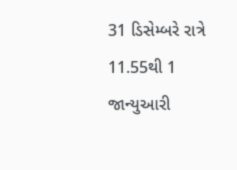31 ડિસેમ્બરે રાત્રે 11.55થી 1 જાન્યુઆરી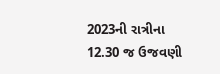2023ની રાત્રીના 12.30 જ ઉજવણી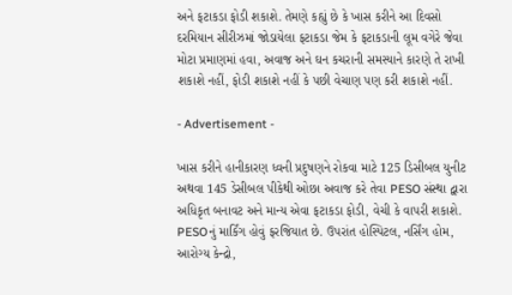અને ફટાકડા ફોડી શકાશે. તેમણે કહ્યું છે કે ખાસ કરીને આ દિવસો દરમિયાન સીરીઝમાં જોડાયેલા ફટાકડા જેમ કે ફટાકડાની લૂમ વગેરે જેવા મોટા પ્રમાણમાં હવા, અવાજ અને ઘન કચરાની સમસ્યાને કારણે તે રાખી શકાશે નહીં, ફોડી શકાશે નહીં કે પછી વેચાણ પણ કરી શકાશે નહીં.

- Advertisement -

ખાસ કરીને હાનીકારણ ધ્વની પ્રદુષણને રોકવા માટે 125 ડિસીબલ યુનીટ અથવા 145 ડેસીબલ પીકેથી ઓછા અવાજ કરે તેવા PESO સંસ્થા દ્વારા અધિકૃત બનાવટ અને માન્ય એવા ફટાકડા ફોડી, વેચી કે વાપરી શકાશે. PESOનું માર્કિંગ હોવું ફરજિયાત છે. ઉપરાંત હોસ્પિટલ, નર્સિંગ હોમ, આરોગ્ય કેન્દ્રો,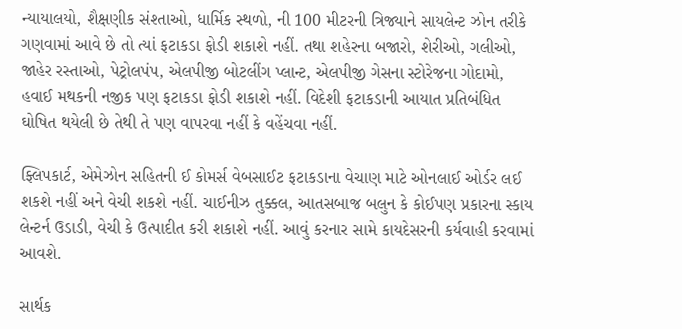ન્યાયાલયો, શૈક્ષણીક સંશ્તાઓ, ધાર્મિક સ્થળો, ની 100 મીટરની ત્રિજ્યાને સાયલેન્ટ ઝોન તરીકે ગણવામાં આવે છે તો ત્યાં ફટાકડા ફોડી શકાશે નહીં. તથા શહેરના બજારો, શેરીઓ, ગલીઓ, જાહેર રસ્તાઓ, પેટ્રોલપંપ, એલપીજી બોટલીંગ પ્લાન્ટ, એલપીજી ગેસના સ્ટોરેજના ગોદામો, હવાઈ મથકની નજીક પણ ફટાકડા ફોડી શકાશે નહીં. વિદેશી ફટાકડાની આયાત પ્રતિબંધિત ઘોષિત થયેલી છે તેથી તે પણ વાપરવા નહીં કે વહેંચવા નહીં.

ફ્લિપકાર્ટ, એમેઝોન સહિતની ઈ કોમર્સ વેબસાઈટ ફટાકડાના વેચાણ માટે ઓનલાઈ ઓર્ડર લઈ શકશે નહીં અને વેચી શકશે નહીં. ચાઈનીઝ તુક્કલ, આતસબાજ બલુન કે કોઈપણ પ્રકારના સ્કાય લેન્ટર્ન ઉડાડી, વેચી કે ઉત્પાદીત કરી શકાશે નહીં. આવું કરનાર સામે કાયદેસરની કર્યવાહી કરવામાં આવશે.

સાર્થક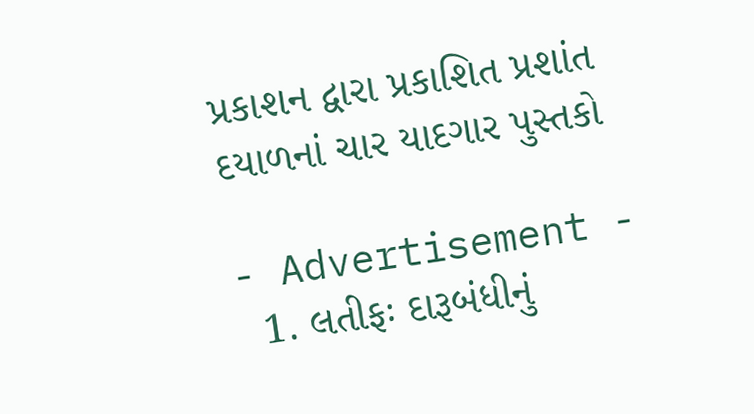પ્રકાશન દ્વારા પ્રકાશિત પ્રશાંત દયાળનાં ચાર યાદગાર પુસ્તકો

- Advertisement -
  1. લતીફઃ દારૂબંધીનું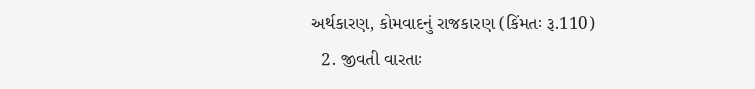અર્થકારણ, કોમવાદનું રાજકારણ (કિંમતઃ રૂ.110)
  2. જીવતી વારતાઃ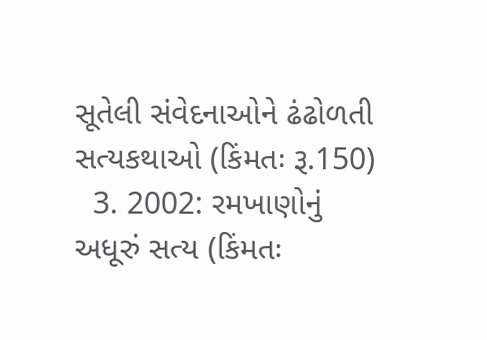સૂતેલી સંવેદનાઓને ઢંઢોળતી સત્યકથાઓ (કિંમતઃ રૂ.150)
  3. 2002: રમખાણોનું અધૂરું સત્ય (કિંમતઃ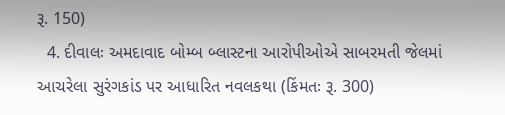રૂ. 150)
  4. દીવાલઃ અમદાવાદ બોમ્બ બ્લાસ્ટના આરોપીઓએ સાબરમતી જેલમાં આચરેલા સુરંગકાંડ પર આધારિત નવલકથા (કિંમતઃ રૂ. 300)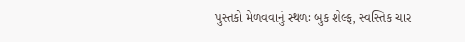પુસ્તકો મેળવવાનું સ્થળઃ બુક શેલ્ફ, સ્વસ્તિક ચાર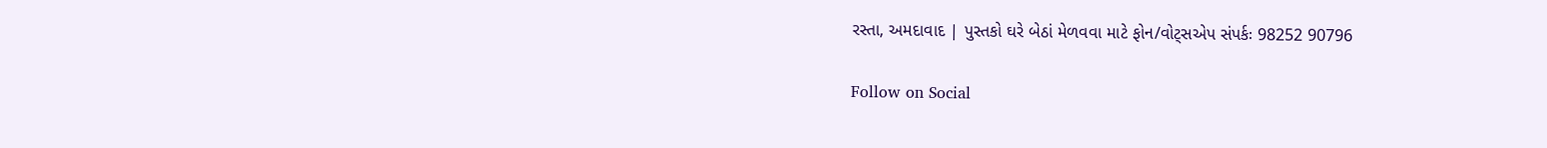રસ્તા, અમદાવાદ | પુસ્તકો ઘરે બેઠાં મેળવવા માટે ફોન/વોટ્સએપ સંપર્કઃ 98252 90796

Follow on Social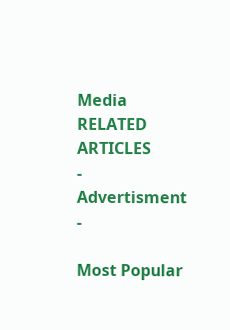Media
RELATED ARTICLES
- Advertisment -

Most Popular